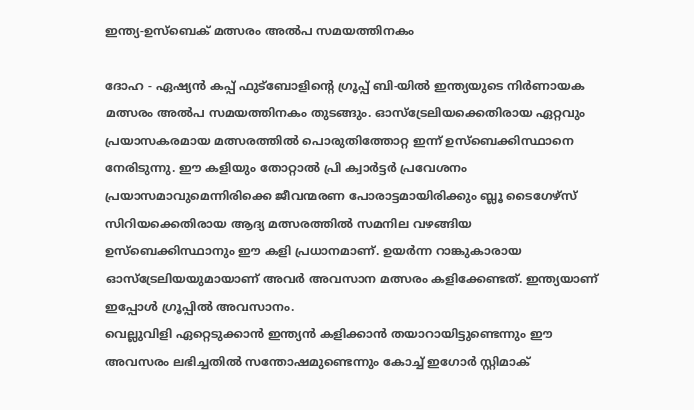ഇന്ത്യ-ഉസ്‌ബെക് മത്സരം അല്‍പ സമയത്തിനകം

ദോഹ - ഏഷ്യന്‍ കപ്പ് ഫുട്‌ബോളിന്റെ ഗ്രൂപ്പ് ബി-യില്‍ ഇന്ത്യയുടെ നിര്‍ണായക മത്സരം അല്‍പ സമയത്തിനകം തുടങ്ങും. ഓസ്‌ട്രേലിയക്കെതിരായ ഏറ്റവും പ്രയാസകരമായ മത്സരത്തില്‍ പൊരുതിത്തോറ്റ ഇന്ന് ഉസ്‌ബെക്കിസ്ഥാനെ നേരിടുന്നു. ഈ കളിയും തോറ്റാല്‍ പ്രി ക്വാര്‍ട്ടര്‍ പ്രവേശനം പ്രയാസമാവുമെന്നിരിക്കെ ജീവന്മരണ പോരാട്ടമായിരിക്കും ബ്ലൂ ടൈഗേഴ്‌സ് സിറിയക്കെതിരായ ആദ്യ മത്സരത്തില്‍ സമനില വഴങ്ങിയ ഉസ്‌ബെക്കിസ്ഥാനും ഈ കളി പ്രധാനമാണ്. ഉയര്‍ന്ന റാങ്കുകാരായ ഓസ്‌ട്രേലിയയുമായാണ് അവര്‍ അവസാന മത്സരം കളിക്കേണ്ടത്. ഇന്ത്യയാണ് ഇപ്പോള്‍ ഗ്രൂപ്പില്‍ അവസാനം.
വെല്ലുവിളി ഏറ്റെടുക്കാന്‍ ഇന്ത്യന്‍ കളിക്കാന്‍ തയാറായിട്ടുണ്ടെന്നും ഈ അവസരം ലഭിച്ചതില്‍ സന്തോഷമുണ്ടെന്നും കോച്ച് ഇഗോര്‍ സ്റ്റിമാക്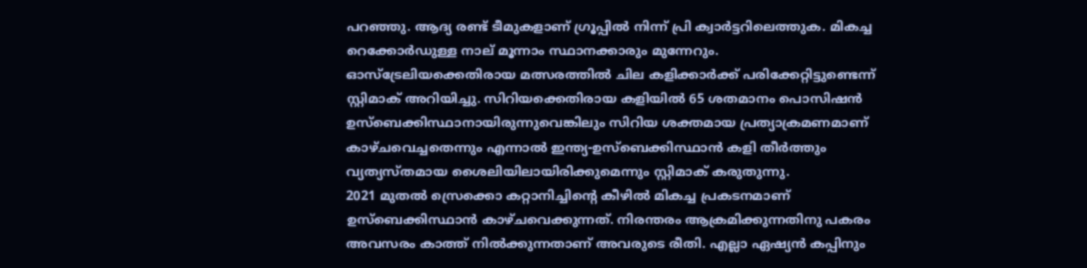പറഞ്ഞു. ആദ്യ രണ്ട് ടീമുകളാണ് ഗ്രൂപ്പില്‍ നിന്ന് പ്രി ക്വാര്‍ട്ടറിലെത്തുക. മികച്ച റെക്കോര്‍ഡുള്ള നാല് മൂന്നാം സ്ഥാനക്കാരും മുന്നേറും.
ഓസ്‌ട്രേലിയക്കെതിരായ മത്സരത്തില്‍ ചില കളിക്കാര്‍ക്ക് പരിക്കേറ്റിട്ടുണ്ടെന്ന് സ്റ്റിമാക് അറിയിച്ചു. സിറിയക്കെതിരായ കളിയില്‍ 65 ശതമാനം പൊസിഷന്‍ ഉസ്‌ബെക്കിസ്ഥാനായിരുന്നുവെങ്കിലും സിറിയ ശക്തമായ പ്രത്യാക്രമണമാണ് കാഴ്ചവെച്ചതെന്നും എന്നാല്‍ ഇന്ത്യ-ഉസ്‌ബെക്കിസ്ഥാന്‍ കളി തീര്‍ത്തും വ്യത്യസ്തമായ ശൈലിയിലായിരിക്കുമെന്നും സ്റ്റിമാക് കരുതുന്നു.
2021 മുതല്‍ സ്രെക്കൊ കറ്റാനിച്ചിന്റെ കീഴില്‍ മികച്ച പ്രകടനമാണ് ഉസ്‌ബെക്കിസ്ഥാന്‍ കാഴ്ചവെക്കുന്നത്. നിരന്തരം ആക്രമിക്കുന്നതിനു പകരം അവസരം കാത്ത് നില്‍ക്കുന്നതാണ് അവരുടെ രീതി. എല്ലാ ഏഷ്യന്‍ കപ്പിനും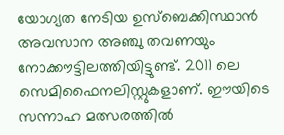യോഗ്യത നേടിയ ഉസ്‌ബെക്കിസ്ഥാന്‍ അവസാന അഞ്ചു തവണയും നോക്കൗട്ടിലത്തിയിട്ടുണ്ട്. 2011 ലെ സെമിഫൈനലിസ്റ്റുകളാണ്. ഈയിടെ സന്നാഹ മത്സരത്തില്‍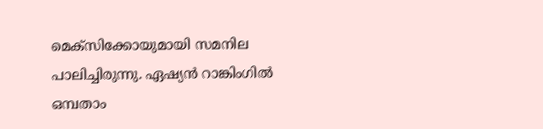മെക്‌സിക്കോയുമായി സമനില പാലിച്ചിരുന്നു. ഏഷ്യന്‍ റാങ്കിംഗില്‍ ഒമ്പതാം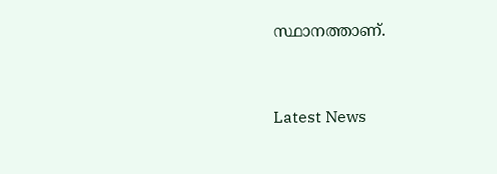സ്ഥാനത്താണ്.


Latest News